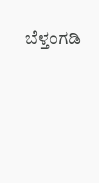ಬೆಳ್ತಂಗಡಿ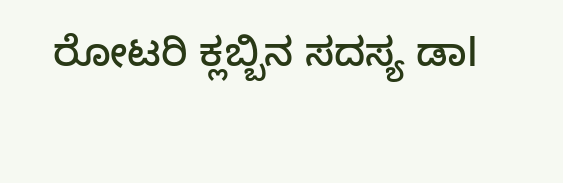ರೋಟರಿ ಕ್ಲಬ್ಬಿನ ಸದಸ್ಯ ಡಾl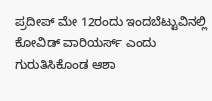ಪ್ರದೀಪ್ ಮೇ 12ರಂದು ಇಂದಬೆಟ್ಟುವಿನಲ್ಲಿ ಕೋವಿಡ್ ವಾರಿಯರ್ಸ್ ಎಂದು ಗುರುತಿಸಿಕೊಂಡ ಆಶಾ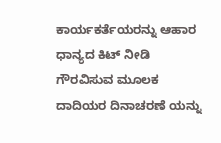ಕಾರ್ಯಕರ್ತೆಯರನ್ನು ಆಹಾರ ಧಾನ್ಯದ ಕಿಟ್ ನೀಡಿ ಗೌರವಿಸುವ ಮೂಲಕ ದಾದಿಯರ ದಿನಾಚರಣೆ ಯನ್ನು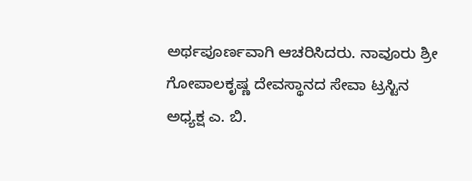ಅರ್ಥಪೂರ್ಣವಾಗಿ ಆಚರಿಸಿದರು. ನಾವೂರು ಶ್ರೀ ಗೋಪಾಲಕೃಷ್ಣ ದೇವಸ್ಥಾನದ ಸೇವಾ ಟ್ರಸ್ಟಿನ ಅಧ್ಯಕ್ಷ ಎ. ಬಿ.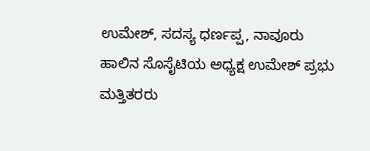ಉಮೇಶ್, ಸದಸ್ಯ ಧರ್ಣಪ್ಪ, ನಾವೂರು ಹಾಲಿನ ಸೊಸೈಟಿಯ ಅಧ್ಯಕ್ಷ ಉಮೇಶ್ ಪ್ರಭು ಮತ್ತಿತರರು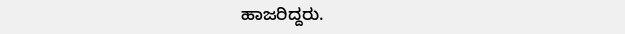ಹಾಜರಿದ್ದರು.